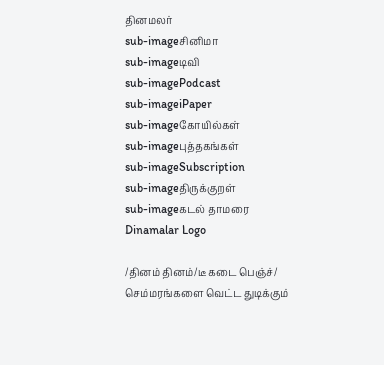தினமலர்
sub-imageசினிமா
sub-imageடிவி
sub-imagePodcast
sub-imageiPaper
sub-imageகோயில்கள்
sub-imageபுத்தகங்கள்
sub-imageSubscription
sub-imageதிருக்குறள்
sub-imageகடல் தாமரை
Dinamalar Logo

/தினம் தினம்/டீ கடை பெஞ்ச்/ செம்மரங்களை வெட்ட துடிக்கும்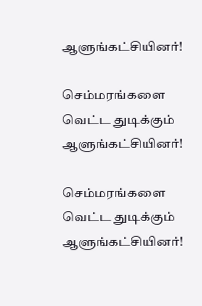ஆளுங்கட்சியினர்!

செம்மரங்களை வெட்ட துடிக்கும் ஆளுங்கட்சியினர்!

செம்மரங்களை வெட்ட துடிக்கும் ஆளுங்கட்சியினர்!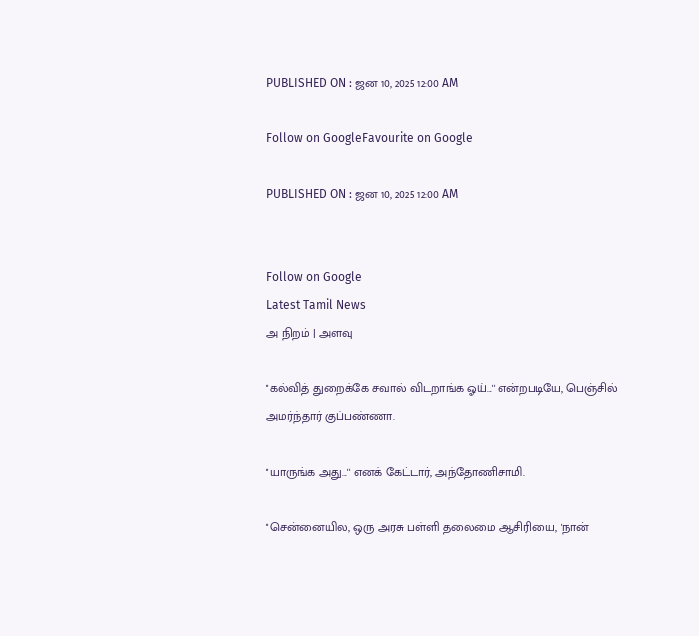PUBLISHED ON : ஜன 10, 2025 12:00 AM

Follow on GoogleFavourite on Google

PUBLISHED ON : ஜன 10, 2025 12:00 AM


Follow on Google
Latest Tamil News
அ நிறம் | அளவு

''கல்வித் துறைக்கே சவால் விடறாங்க ஓய்...'' என்றபடியே, பெஞ்சில் அமர்ந்தார் குப்பண்ணா.

''யாருங்க அது...'' எனக் கேட்டார், அந்தோணிசாமி.

''சென்னையில, ஒரு அரசு பள்ளி தலைமை ஆசிரியை, 'நான்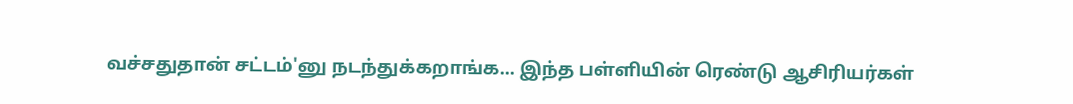வச்சதுதான் சட்டம்'னு நடந்துக்கறாங்க... இந்த பள்ளியின் ரெண்டு ஆசிரியர்கள்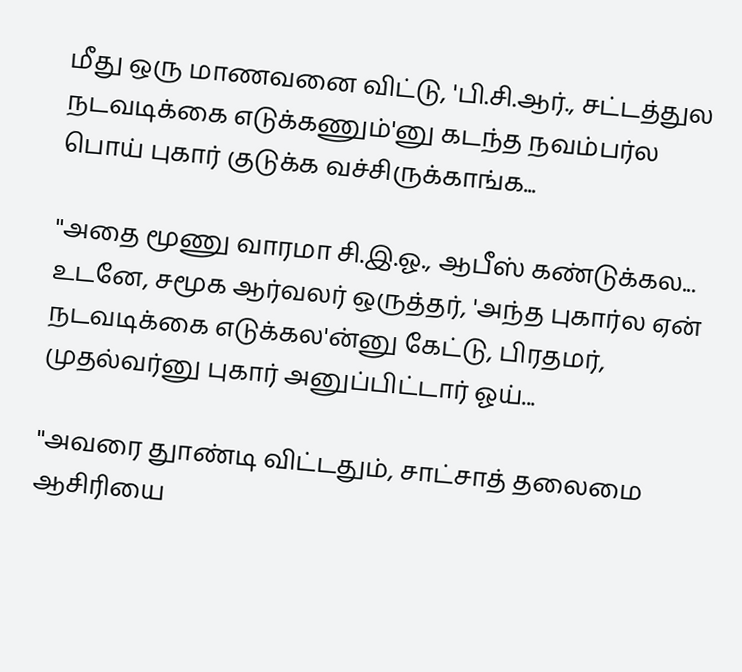மீது ஒரு மாணவனை விட்டு, 'பி.சி.ஆர்., சட்டத்துல நடவடிக்கை எடுக்கணும்'னு கடந்த நவம்பர்ல பொய் புகார் குடுக்க வச்சிருக்காங்க...

''அதை மூணு வாரமா சி.இ.ஓ., ஆபீஸ் கண்டுக்கல... உடனே, சமூக ஆர்வலர் ஒருத்தர், 'அந்த புகார்ல ஏன் நடவடிக்கை எடுக்கல'ன்னு கேட்டு, பிரதமர், முதல்வர்னு புகார் அனுப்பிட்டார் ஓய்...

''அவரை துாண்டி விட்டதும், சாட்சாத் தலைமை ஆசிரியை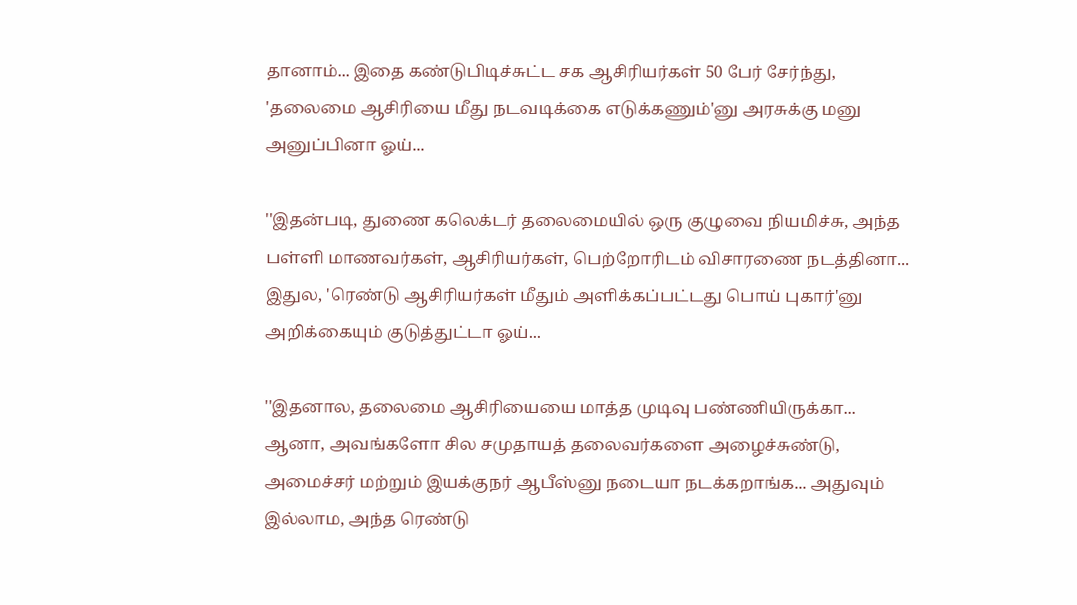தானாம்... இதை கண்டுபிடிச்சுட்ட சக ஆசிரியர்கள் 50 பேர் சேர்ந்து, 'தலைமை ஆசிரியை மீது நடவடிக்கை எடுக்கணும்'னு அரசுக்கு மனு அனுப்பினா ஓய்...

''இதன்படி, துணை கலெக்டர் தலைமையில் ஒரு குழுவை நியமிச்சு, அந்த பள்ளி மாணவர்கள், ஆசிரியர்கள், பெற்றோரிடம் விசாரணை நடத்தினா... இதுல, 'ரெண்டு ஆசிரியர்கள் மீதும் அளிக்கப்பட்டது பொய் புகார்'னு அறிக்கையும் குடுத்துட்டா ஓய்...

''இதனால, தலைமை ஆசிரியையை மாத்த முடிவு பண்ணியிருக்கா... ஆனா, அவங்களோ சில சமுதாயத் தலைவர்களை அழைச்சுண்டு, அமைச்சர் மற்றும் இயக்குநர் ஆபீஸ்னு நடையா நடக்கறாங்க... அதுவும் இல்லாம, அந்த ரெண்டு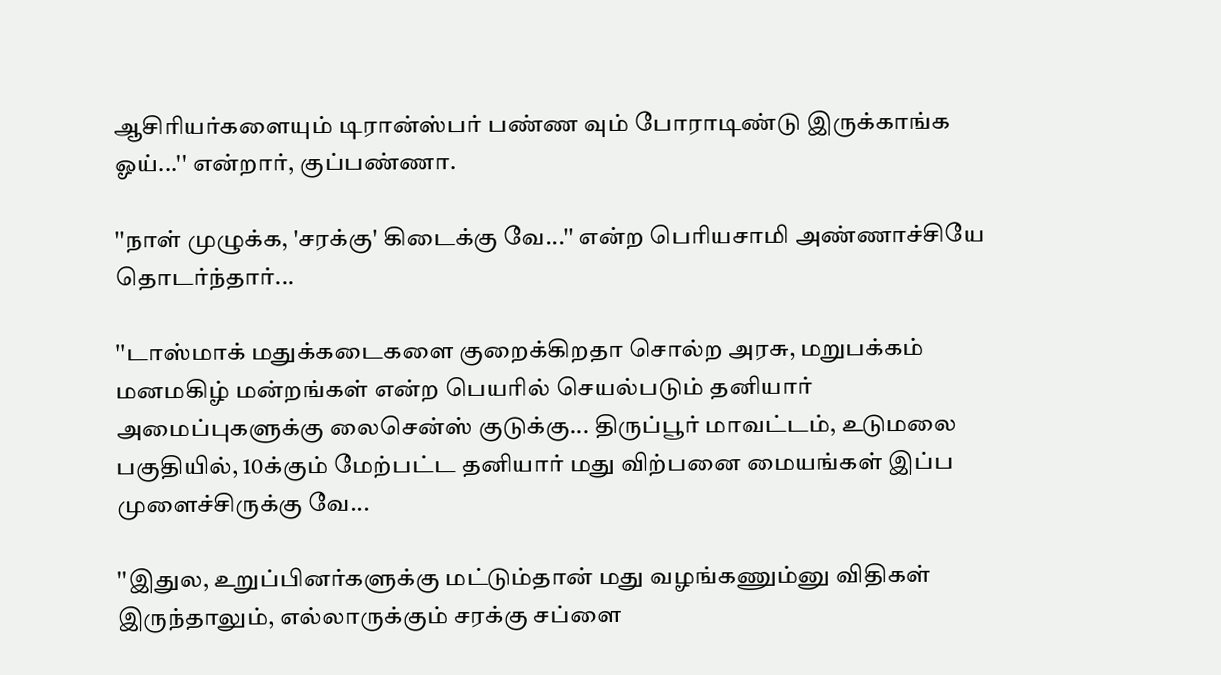ஆசிரியர்களையும் டிரான்ஸ்பர் பண்ண வும் போராடிண்டு இருக்காங்க ஓய்...'' என்றார், குப்பண்ணா.

''நாள் முழுக்க, 'சரக்கு' கிடைக்கு வே...'' என்ற பெரியசாமி அண்ணாச்சியே தொடர்ந்தார்...

''டாஸ்மாக் மதுக்கடைகளை குறைக்கிறதா சொல்ற அரசு, மறுபக்கம் மனமகிழ் மன்றங்கள் என்ற பெயரில் செயல்படும் தனியார் அமைப்புகளுக்கு லைசென்ஸ் குடுக்கு... திருப்பூர் மாவட்டம், உடுமலை பகுதியில், 10க்கும் மேற்பட்ட தனியார் மது விற்பனை மையங்கள் இப்ப முளைச்சிருக்கு வே...

''இதுல, உறுப்பினர்களுக்கு மட்டும்தான் மது வழங்கணும்னு விதிகள் இருந்தாலும், எல்லாருக்கும் சரக்கு சப்ளை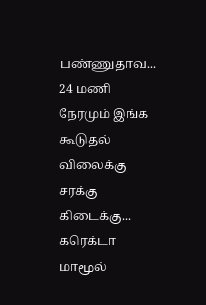பண்ணுதாவ... 24 மணி நேரமும் இங்க கூடுதல் விலைக்கு சரக்கு கிடைக்கு... கரெக்டா மாமூல்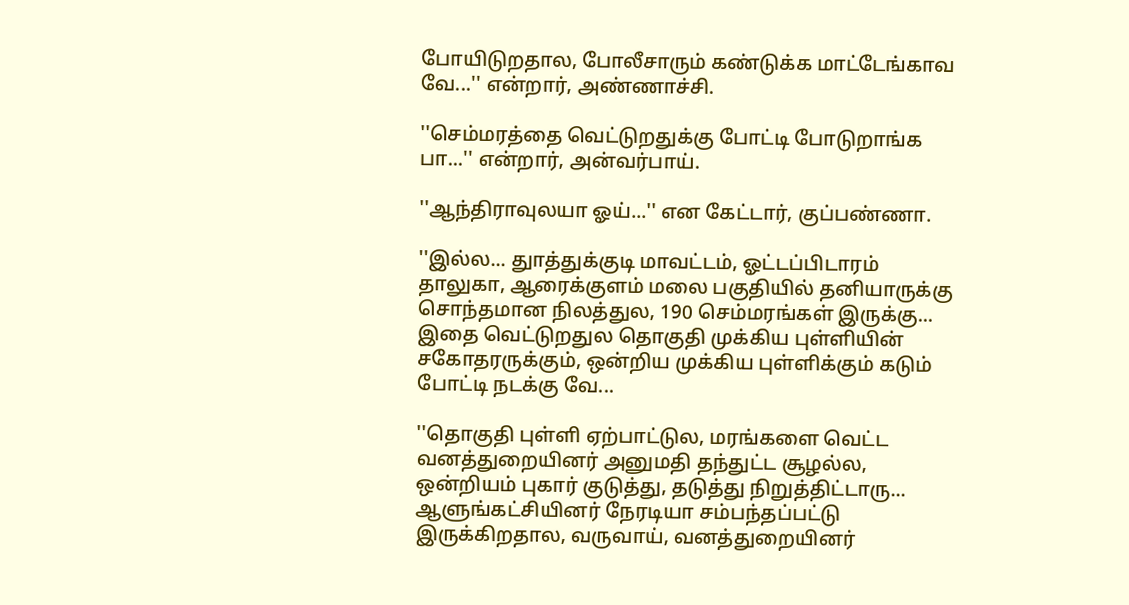போயிடுறதால, போலீசாரும் கண்டுக்க மாட்டேங்காவ வே...'' என்றார், அண்ணாச்சி.

''செம்மரத்தை வெட்டுறதுக்கு போட்டி போடுறாங்க பா...'' என்றார், அன்வர்பாய்.

''ஆந்திராவுலயா ஓய்...'' என கேட்டார், குப்பண்ணா.

''இல்ல... துாத்துக்குடி மாவட்டம், ஓட்டப்பிடாரம் தாலுகா, ஆரைக்குளம் மலை பகுதியில் தனியாருக்கு சொந்தமான நிலத்துல, 190 செம்மரங்கள் இருக்கு... இதை வெட்டுறதுல தொகுதி முக்கிய புள்ளியின் சகோதரருக்கும், ஒன்றிய முக்கிய புள்ளிக்கும் கடும் போட்டி நடக்கு வே...

''தொகுதி புள்ளி ஏற்பாட்டுல, மரங்களை வெட்ட வனத்துறையினர் அனுமதி தந்துட்ட சூழல்ல, ஒன்றியம் புகார் குடுத்து, தடுத்து நிறுத்திட்டாரு... ஆளுங்கட்சியினர் நேரடியா சம்பந்தப்பட்டு இருக்கிறதால, வருவாய், வனத்துறையினர்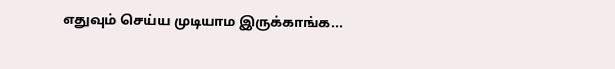எதுவும் செய்ய முடியாம இருக்காங்க...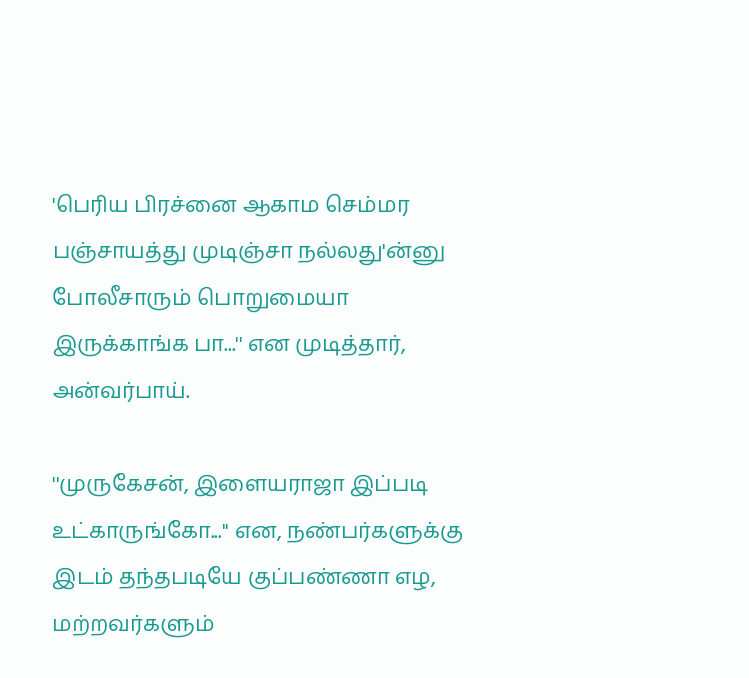'பெரிய பிரச்னை ஆகாம செம்மர பஞ்சாயத்து முடிஞ்சா நல்லது'ன்னு போலீசாரும் பொறுமையா இருக்காங்க பா...'' என முடித்தார், அன்வர்பாய்.

''முருகேசன், இளையராஜா இப்படி உட்காருங்கோ...'' என, நண்பர்களுக்கு இடம் தந்தபடியே குப்பண்ணா எழ, மற்றவர்களும்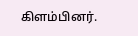கிளம்பினர்.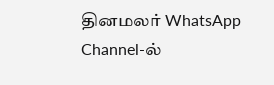தினமலர் WhatsApp Channel-ல்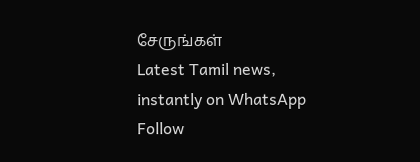சேருங்கள்
Latest Tamil news, instantly on WhatsApp
Follow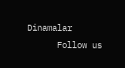Dinamalar
      Follow us